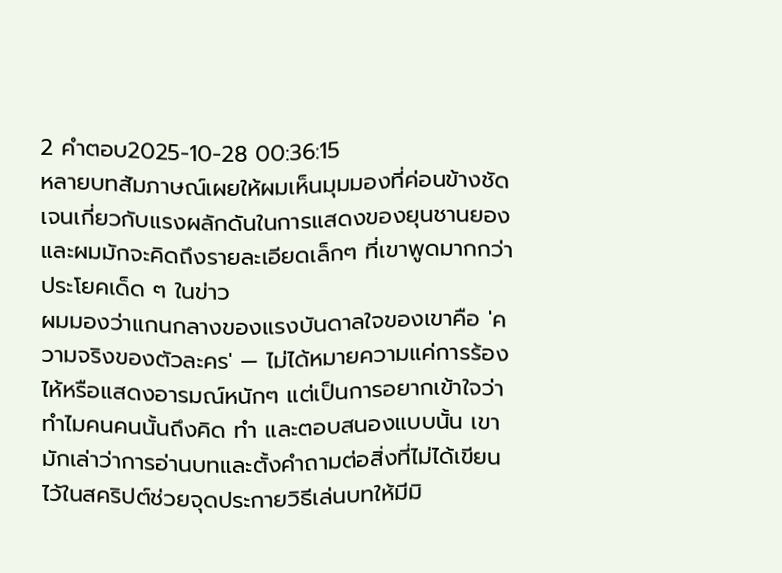2 คำตอบ2025-10-28 00:36:15
หลายบทสัมภาษณ์เผยให้ผมเห็นมุมมองที่ค่อนข้างชัดเจนเกี่ยวกับแรงผลักดันในการแสดงของยุนชานยอง และผมมักจะคิดถึงรายละเอียดเล็กๆ ที่เขาพูดมากกว่าประโยคเด็ด ๆ ในข่าว
ผมมองว่าแกนกลางของแรงบันดาลใจของเขาคือ 'ความจริงของตัวละคร' — ไม่ได้หมายความแค่การร้องไห้หรือแสดงอารมณ์หนักๆ แต่เป็นการอยากเข้าใจว่าทำไมคนคนนั้นถึงคิด ทำ และตอบสนองแบบนั้น เขามักเล่าว่าการอ่านบทและตั้งคำถามต่อสิ่งที่ไม่ได้เขียนไว้ในสคริปต์ช่วยจุดประกายวิธีเล่นบทให้มีมิ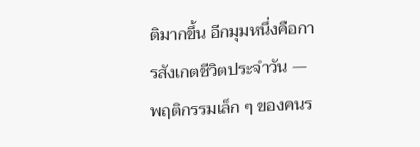ติมากขึ้น อีกมุมหนึ่งคือการสังเกตชีวิตประจำวัน — พฤติกรรมเล็ก ๆ ของคนร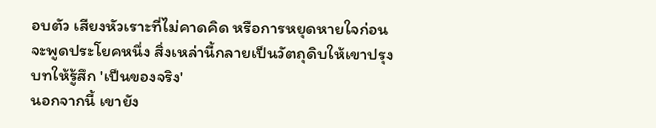อบตัว เสียงหัวเราะที่ไม่คาดคิด หรือการหยุดหายใจก่อนจะพูดประโยคหนึ่ง สิ่งเหล่านี้กลายเป็นวัตถุดิบให้เขาปรุงบทให้รู้สึก 'เป็นของจริง'
นอกจากนี้ เขายัง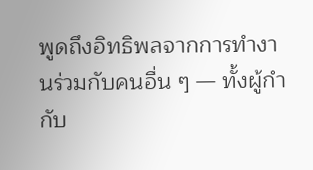พูดถึงอิทธิพลจากการทำงานร่วมกับคนอื่น ๆ — ทั้งผู้กำกับ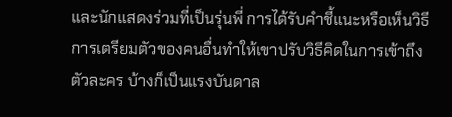และนักแสดงร่วมที่เป็นรุ่นพี่ การได้รับคำชี้แนะหรือเห็นวิธีการเตรียมตัวของคนอื่นทำให้เขาปรับวิธีคิดในการเข้าถึงตัวละคร บ้างก็เป็นแรงบันดาล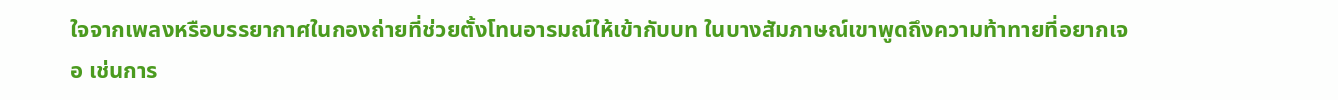ใจจากเพลงหรือบรรยากาศในกองถ่ายที่ช่วยตั้งโทนอารมณ์ให้เข้ากับบท ในบางสัมภาษณ์เขาพูดถึงความท้าทายที่อยากเจอ เช่นการ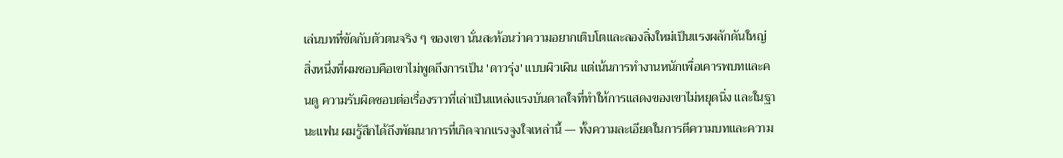เล่นบทที่ขัดกับตัวตนจริง ๆ ของเขา นั่นสะท้อนว่าความอยากเติบโตและลองสิ่งใหม่เป็นแรงผลักดันใหญ่
สิ่งหนึ่งที่ผมชอบคือเขาไม่พูดถึงการเป็น 'ดาวรุ่ง' แบบผิวเผิน แต่เน้นการทำงานหนักเพื่อเคารพบทและคนดู ความรับผิดชอบต่อเรื่องราวที่เล่าเป็นแหล่งแรงบันดาลใจที่ทำให้การแสดงของเขาไม่หยุดนิ่ง และในฐานะแฟน ผมรู้สึกได้ถึงพัฒนาการที่เกิดจากแรงจูงใจเหล่านี้ — ทั้งความละเอียดในการตีความบทและความ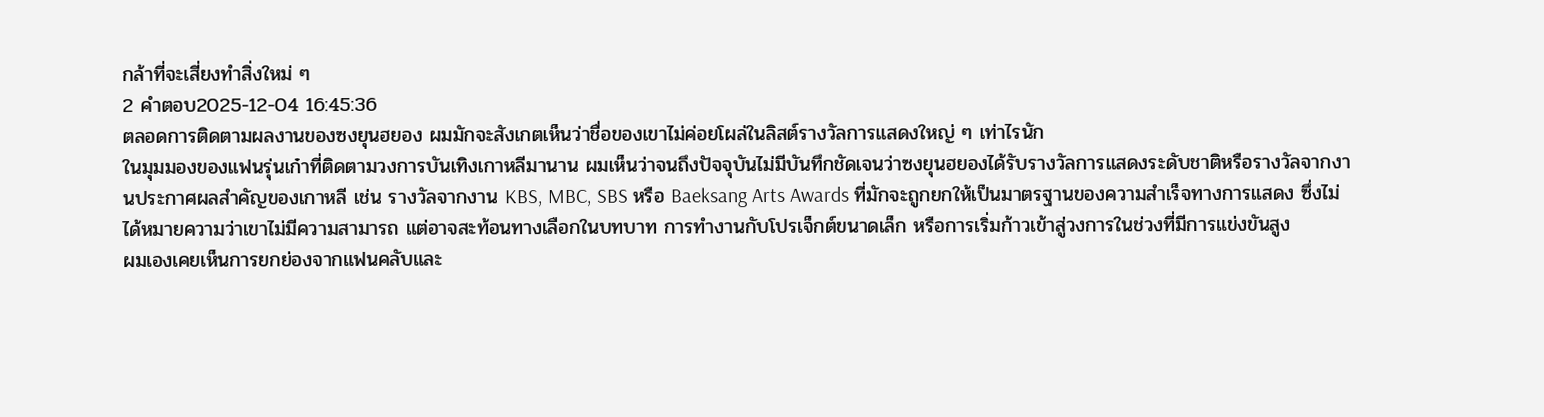กล้าที่จะเสี่ยงทำสิ่งใหม่ ๆ
2 คำตอบ2025-12-04 16:45:36
ตลอดการติดตามผลงานของซงยุนฮยอง ผมมักจะสังเกตเห็นว่าชื่อของเขาไม่ค่อยโผล่ในลิสต์รางวัลการแสดงใหญ่ ๆ เท่าไรนัก
ในมุมมองของแฟนรุ่นเก๋าที่ติดตามวงการบันเทิงเกาหลีมานาน ผมเห็นว่าจนถึงปัจจุบันไม่มีบันทึกชัดเจนว่าซงยุนฮยองได้รับรางวัลการแสดงระดับชาติหรือรางวัลจากงานประกาศผลสำคัญของเกาหลี เช่น รางวัลจากงาน KBS, MBC, SBS หรือ Baeksang Arts Awards ที่มักจะถูกยกให้เป็นมาตรฐานของความสำเร็จทางการแสดง ซึ่งไม่ได้หมายความว่าเขาไม่มีความสามารถ แต่อาจสะท้อนทางเลือกในบทบาท การทำงานกับโปรเจ็กต์ขนาดเล็ก หรือการเริ่มก้าวเข้าสู่วงการในช่วงที่มีการแข่งขันสูง
ผมเองเคยเห็นการยกย่องจากแฟนคลับและ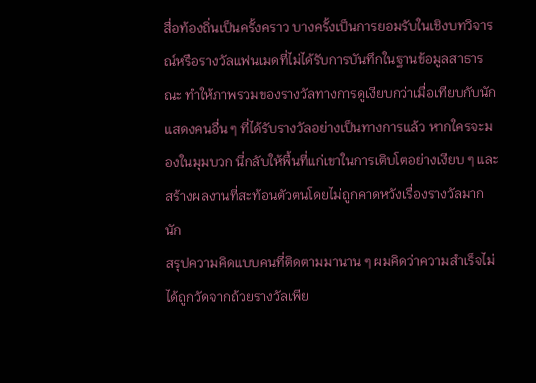สื่อท้องถิ่นเป็นครั้งคราว บางครั้งเป็นการยอมรับในเชิงบทวิจารณ์หรือรางวัลแฟนเมดที่ไม่ได้รับการบันทึกในฐานข้อมูลสาธารณะ ทำให้ภาพรวมของรางวัลทางการดูเงียบกว่าเมื่อเทียบกับนักแสดงคนอื่น ๆ ที่ได้รับรางวัลอย่างเป็นทางการแล้ว หากใครจะมองในมุมบวก นี่กลับให้พื้นที่แก่เขาในการเติบโตอย่างเงียบ ๆ และสร้างผลงานที่สะท้อนตัวตนโดยไม่ถูกคาดหวังเรื่องรางวัลมากนัก
สรุปความคิดแบบคนที่ติดตามมานาน ๆ ผมคิดว่าความสำเร็จไม่ได้ถูกวัดจากถ้วยรางวัลเพีย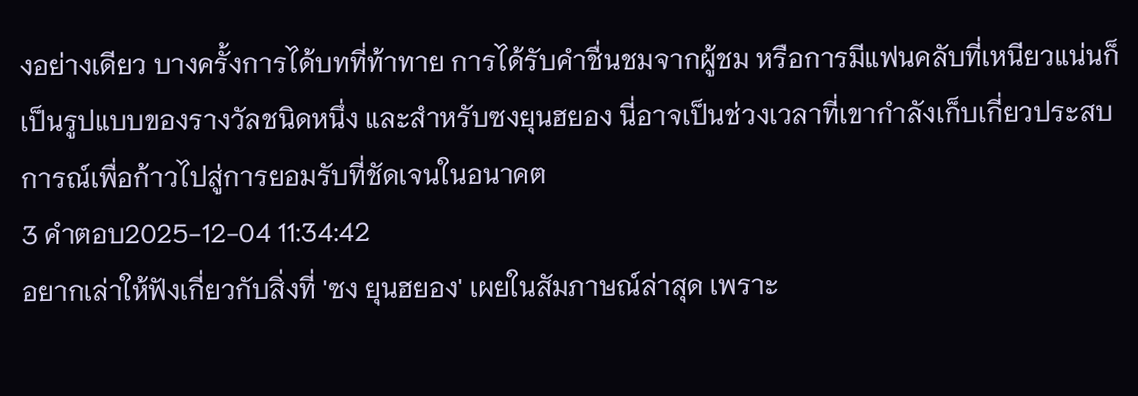งอย่างเดียว บางครั้งการได้บทที่ท้าทาย การได้รับคำชื่นชมจากผู้ชม หรือการมีแฟนคลับที่เหนียวแน่นก็เป็นรูปแบบของรางวัลชนิดหนึ่ง และสำหรับซงยุนฮยอง นี่อาจเป็นช่วงเวลาที่เขากำลังเก็บเกี่ยวประสบการณ์เพื่อก้าวไปสู่การยอมรับที่ชัดเจนในอนาคต
3 คำตอบ2025-12-04 11:34:42
อยากเล่าให้ฟังเกี่ยวกับสิ่งที่ 'ซง ยุนฮยอง' เผยในสัมภาษณ์ล่าสุด เพราะ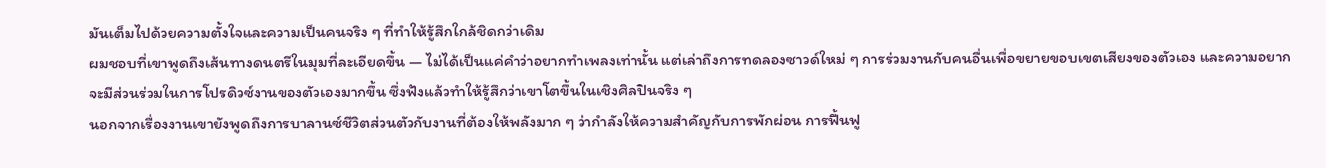มันเต็มไปด้วยความตั้งใจและความเป็นคนจริง ๆ ที่ทำให้รู้สึกใกล้ชิดกว่าเดิม
ผมชอบที่เขาพูดถึงเส้นทางดนตรีในมุมที่ละเอียดขึ้น — ไม่ได้เป็นแค่คำว่าอยากทำเพลงเท่านั้น แต่เล่าถึงการทดลองซาวด์ใหม่ ๆ การร่วมงานกับคนอื่นเพื่อขยายขอบเขตเสียงของตัวเอง และความอยากจะมีส่วนร่วมในการโปรดิวซ์งานของตัวเองมากขึ้น ซึ่งฟังแล้วทำให้รู้สึกว่าเขาโตขึ้นในเชิงศิลปินจริง ๆ
นอกจากเรื่องงานเขายังพูดถึงการบาลานซ์ชีวิตส่วนตัวกับงานที่ต้องให้พลังมาก ๆ ว่ากำลังให้ความสำคัญกับการพักผ่อน การฟื้นฟู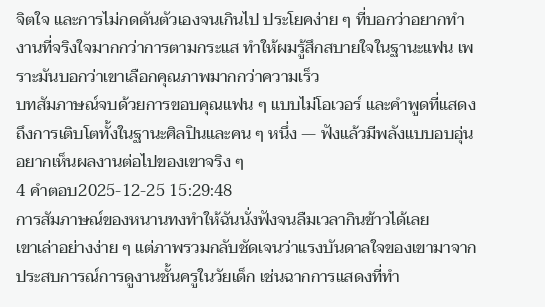จิตใจ และการไม่กดดันตัวเองจนเกินไป ประโยคง่าย ๆ ที่บอกว่าอยากทำงานที่จริงใจมากกว่าการตามกระแส ทำให้ผมรู้สึกสบายใจในฐานะแฟน เพราะมันบอกว่าเขาเลือกคุณภาพมากกว่าความเร็ว
บทสัมภาษณ์จบด้วยการขอบคุณแฟน ๆ แบบไม่โอเวอร์ และคำพูดที่แสดงถึงการเติบโตทั้งในฐานะศิลปินและคน ๆ หนึ่ง — ฟังแล้วมีพลังแบบอบอุ่น อยากเห็นผลงานต่อไปของเขาจริง ๆ
4 คำตอบ2025-12-25 15:29:48
การสัมภาษณ์ของหนานทงทำให้ฉันนั่งฟังจนลืมเวลากินข้าวได้เลย
เขาเล่าอย่างง่าย ๆ แต่ภาพรวมกลับชัดเจนว่าแรงบันดาลใจของเขามาจากประสบการณ์การดูงานชั้นครูในวัยเด็ก เช่นฉากการแสดงที่ทำ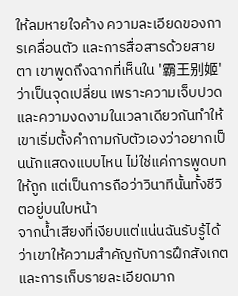ให้ลมหายใจค้าง ความละเอียดของการเคลื่อนตัว และการสื่อสารด้วยสายตา เขาพูดถึงฉากที่เห็นใน '霸王别姬' ว่าเป็นจุดเปลี่ยน เพราะความเจ็บปวดและความงดงามในเวลาเดียวกันทำให้เขาเริ่มตั้งคำถามกับตัวเองว่าอยากเป็นนักแสดงแบบไหน ไม่ใช่แค่การพูดบทให้ถูก แต่เป็นการถือว่าวินาทีนั้นทั้งชีวิตอยู่บนใบหน้า
จากน้ำเสียงที่เงียบแต่แน่นฉันรับรู้ได้ว่าเขาให้ความสำคัญกับการฝึกสังเกตและการเก็บรายละเอียดมาก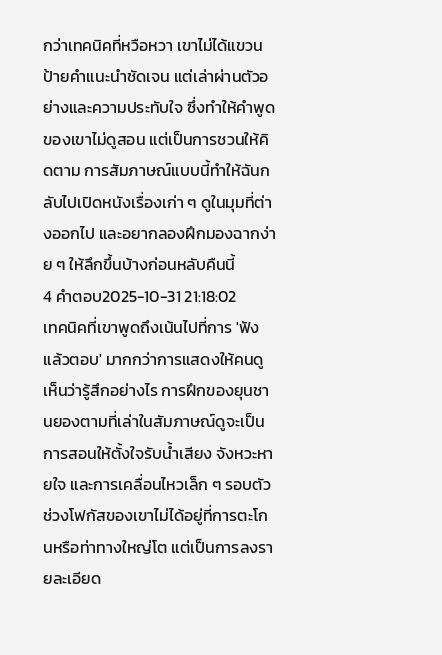กว่าเทคนิคที่หวือหวา เขาไม่ได้แขวนป้ายคำแนะนำชัดเจน แต่เล่าผ่านตัวอย่างและความประทับใจ ซึ่งทำให้คำพูดของเขาไม่ดูสอน แต่เป็นการชวนให้คิดตาม การสัมภาษณ์แบบนี้ทำให้ฉันกลับไปเปิดหนังเรื่องเก่า ๆ ดูในมุมที่ต่างออกไป และอยากลองฝึกมองฉากง่าย ๆ ให้ลึกขึ้นบ้างก่อนหลับคืนนี้
4 คำตอบ2025-10-31 21:18:02
เทคนิคที่เขาพูดถึงเน้นไปที่การ 'ฟังแล้วตอบ' มากกว่าการแสดงให้คนดูเห็นว่ารู้สึกอย่างไร การฝึกของยุนชานยองตามที่เล่าในสัมภาษณ์ดูจะเป็นการสอนให้ตั้งใจรับน้ำเสียง จังหวะหายใจ และการเคลื่อนไหวเล็ก ๆ รอบตัว ช่วงโฟกัสของเขาไม่ได้อยู่ที่การตะโกนหรือท่าทางใหญ่โต แต่เป็นการลงรายละเอียด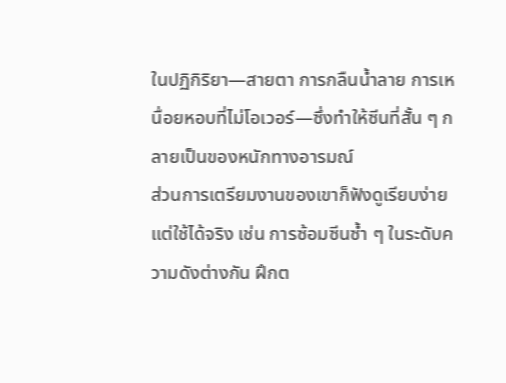ในปฏิกิริยา—สายตา การกลืนน้ำลาย การเหนื่อยหอบที่ไม่โอเวอร์—ซึ่งทำให้ซีนที่สั้น ๆ กลายเป็นของหนักทางอารมณ์
ส่วนการเตรียมงานของเขาก็ฟังดูเรียบง่ายแต่ใช้ได้จริง เช่น การซ้อมซีนซ้ำ ๆ ในระดับความดังต่างกัน ฝึกต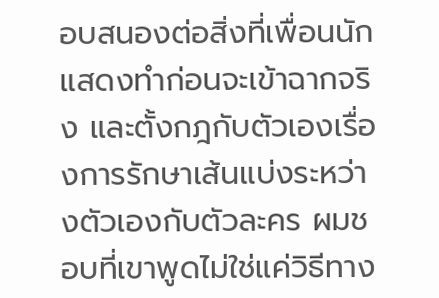อบสนองต่อสิ่งที่เพื่อนนักแสดงทำก่อนจะเข้าฉากจริง และตั้งกฎกับตัวเองเรื่องการรักษาเส้นแบ่งระหว่างตัวเองกับตัวละคร ผมชอบที่เขาพูดไม่ใช่แค่วิธีทาง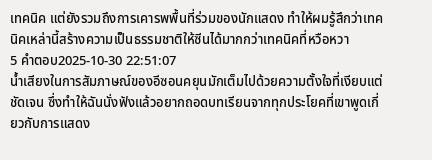เทคนิค แต่ยังรวมถึงการเคารพพื้นที่ร่วมของนักแสดง ทำให้ผมรู้สึกว่าเทคนิคเหล่านี้สร้างความเป็นธรรมชาติให้ซีนได้มากกว่าเทคนิคที่หวือหวา
5 คำตอบ2025-10-30 22:51:07
น้ำเสียงในการสัมภาษณ์ของอีซอนคยุนมักเต็มไปด้วยความตั้งใจที่เงียบแต่ชัดเจน ซึ่งทำให้ฉันนั่งฟังแล้วอยากถอดบทเรียนจากทุกประโยคที่เขาพูดเกี่ยวกับการแสดง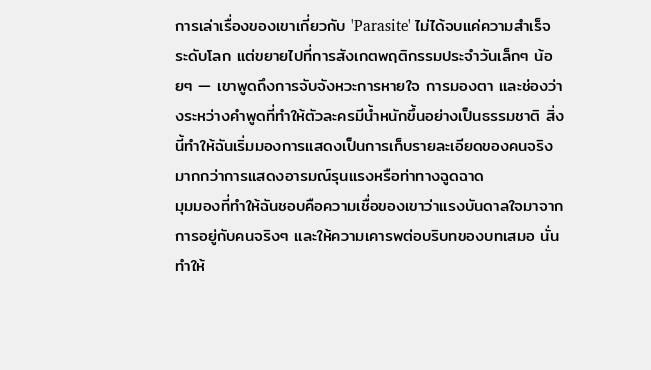การเล่าเรื่องของเขาเกี่ยวกับ 'Parasite' ไม่ได้จบแค่ความสำเร็จระดับโลก แต่ขยายไปที่การสังเกตพฤติกรรมประจำวันเล็กๆ น้อยๆ — เขาพูดถึงการจับจังหวะการหายใจ การมองตา และช่องว่างระหว่างคำพูดที่ทำให้ตัวละครมีน้ำหนักขึ้นอย่างเป็นธรรมชาติ สิ่งนี้ทำให้ฉันเริ่มมองการแสดงเป็นการเก็บรายละเอียดของคนจริง มากกว่าการแสดงอารมณ์รุนแรงหรือท่าทางฉูดฉาด
มุมมองที่ทำให้ฉันชอบคือความเชื่อของเขาว่าแรงบันดาลใจมาจากการอยู่กับคนจริงๆ และให้ความเคารพต่อบริบทของบทเสมอ นั่นทำให้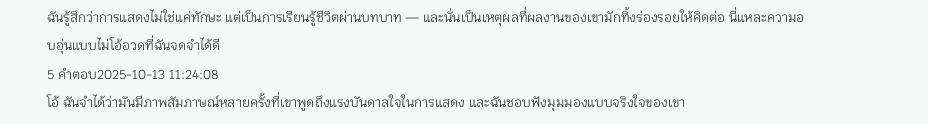ฉันรู้สึกว่าการแสดงไม่ใช่แค่ทักษะ แต่เป็นการเรียนรู้ชีวิตผ่านบทบาท — และนั่นเป็นเหตุผลที่ผลงานของเขามักทิ้งร่องรอยให้คิดต่อ นี่แหละความอบอุ่นแบบไม่โอ้อวดที่ฉันจดจำได้ดี
5 คำตอบ2025-10-13 11:24:08
โอ้ ฉันจำได้ว่ามันมีภาพสัมภาษณ์หลายครั้งที่เขาพูดถึงแรงบันดาลใจในการแสดง และฉันชอบฟังมุมมองแบบจริงใจของเขา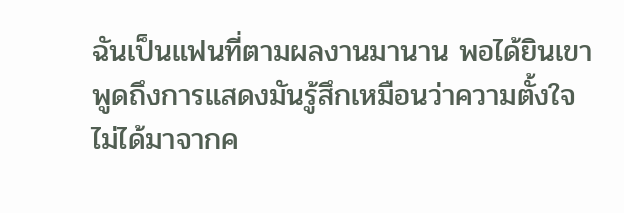ฉันเป็นแฟนที่ตามผลงานมานาน พอได้ยินเขาพูดถึงการแสดงมันรู้สึกเหมือนว่าความตั้งใจไม่ได้มาจากค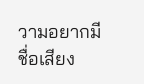วามอยากมีชื่อเสียง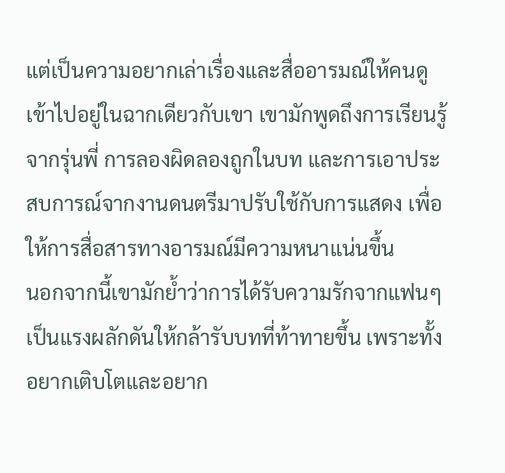แต่เป็นความอยากเล่าเรื่องและสื่ออารมณ์ให้คนดูเข้าไปอยู่ในฉากเดียวกับเขา เขามักพูดถึงการเรียนรู้จากรุ่นพี่ การลองผิดลองถูกในบท และการเอาประสบการณ์จากงานดนตรีมาปรับใช้กับการแสดง เพื่อให้การสื่อสารทางอารมณ์มีความหนาแน่นขึ้น
นอกจากนี้เขามักย้ำว่าการได้รับความรักจากแฟนๆ เป็นแรงผลักดันให้กล้ารับบทที่ท้าทายขึ้น เพราะทั้งอยากเติบโตและอยาก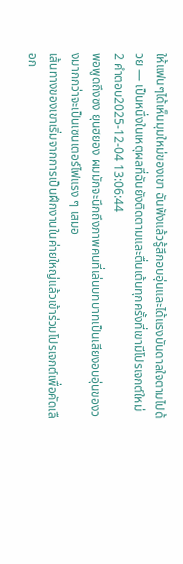ให้แฟนๆได้เห็นมุมใหม่ของเขา ฉันฟังแล้วรู้สึกอบอุ่นและได้แรงบันดาลใจตามไปด้วย — เป็นหนึ่งในเหตุผลที่ฉันยังติดตามและตื่นเต้นทุกครั้งที่เขามีโปรเจกต์ใหม่
2 คำตอบ2025-12-04 13:06:44
พอพูดถึงซง ยุนฮยอง ผมมักจะนึกถึงภาพคนที่เล่นบทบาทเป็นเสียงอบอุ่นของวงมากกว่าจะเป็นเซนเตอร์ไฟแรง ๆ เสมอ
เส้นทางของเขาเริ่มจากการเป็นฝึกงานในค่ายใหญ่แล้วเข้าร่วมโปรเจกต์เพื่อคัดเลือก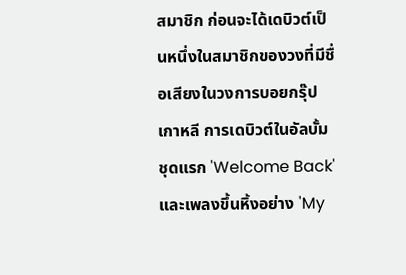สมาชิก ก่อนจะได้เดบิวต์เป็นหนึ่งในสมาชิกของวงที่มีชื่อเสียงในวงการบอยกรุ๊ปเกาหลี การเดบิวต์ในอัลบั้มชุดแรก 'Welcome Back' และเพลงขึ้นหิ้งอย่าง 'My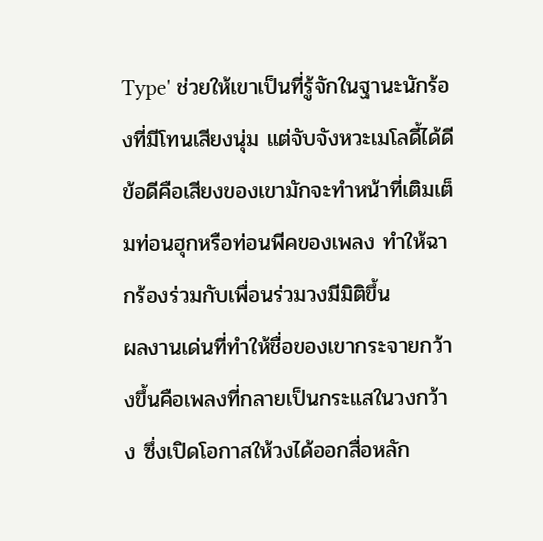Type' ช่วยให้เขาเป็นที่รู้จักในฐานะนักร้องที่มีโทนเสียงนุ่ม แต่จับจังหวะเมโลดี้ได้ดี ข้อดีคือเสียงของเขามักจะทำหน้าที่เติมเต็มท่อนฮุกหรือท่อนพีคของเพลง ทำให้ฉากร้องร่วมกับเพื่อนร่วมวงมีมิติขึ้น
ผลงานเด่นที่ทำให้ชื่อของเขากระจายกว้างขึ้นคือเพลงที่กลายเป็นกระแสในวงกว้าง ซึ่งเปิดโอกาสให้วงได้ออกสื่อหลัก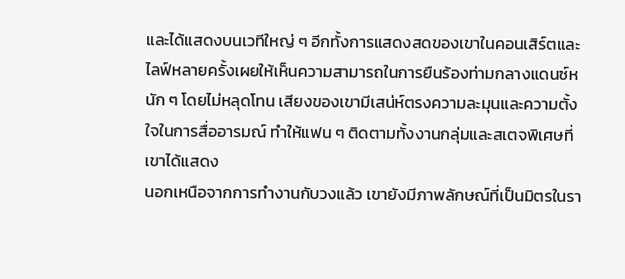และได้แสดงบนเวทีใหญ่ ๆ อีกทั้งการแสดงสดของเขาในคอนเสิร์ตและไลฟ์หลายครั้งเผยให้เห็นความสามารถในการยืนร้องท่ามกลางแดนซ์หนัก ๆ โดยไม่หลุดโทน เสียงของเขามีเสน่ห์ตรงความละมุนและความตั้งใจในการสื่ออารมณ์ ทำให้แฟน ๆ ติดตามทั้งงานกลุ่มและสเตจพิเศษที่เขาได้แสดง
นอกเหนือจากการทำงานกับวงแล้ว เขายังมีภาพลักษณ์ที่เป็นมิตรในรา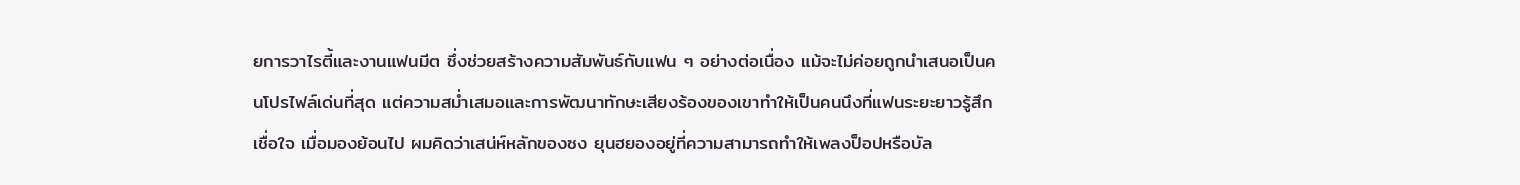ยการวาไรตี้และงานแฟนมีต ซึ่งช่วยสร้างความสัมพันธ์กับแฟน ๆ อย่างต่อเนื่อง แม้จะไม่ค่อยถูกนำเสนอเป็นคนโปรไฟล์เด่นที่สุด แต่ความสม่ำเสมอและการพัฒนาทักษะเสียงร้องของเขาทำให้เป็นคนนึงที่แฟนระยะยาวรู้สึกเชื่อใจ เมื่อมองย้อนไป ผมคิดว่าเสน่ห์หลักของซง ยุนฮยองอยู่ที่ความสามารถทำให้เพลงป็อปหรือบัล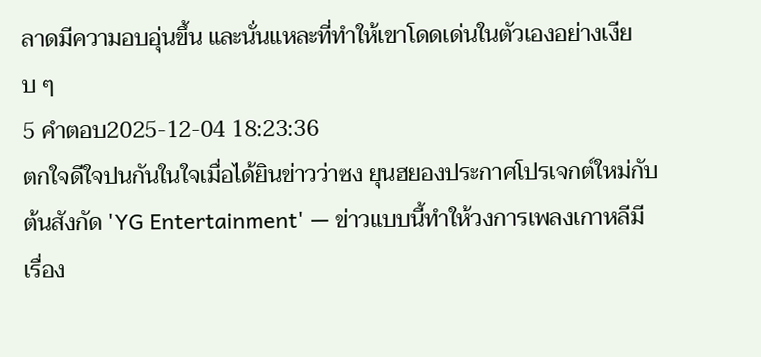ลาดมีความอบอุ่นขึ้น และนั่นแหละที่ทำให้เขาโดดเด่นในตัวเองอย่างเงียบ ๆ
5 คำตอบ2025-12-04 18:23:36
ตกใจดีใจปนกันในใจเมื่อได้ยินข่าวว่าซง ยุนฮยองประกาศโปรเจกต์ใหม่กับต้นสังกัด 'YG Entertainment' — ข่าวแบบนี้ทำให้วงการเพลงเกาหลีมีเรื่อง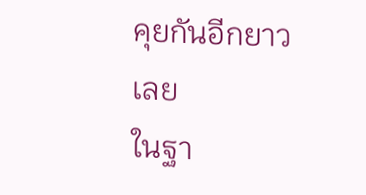คุยกันอีกยาวเลย
ในฐา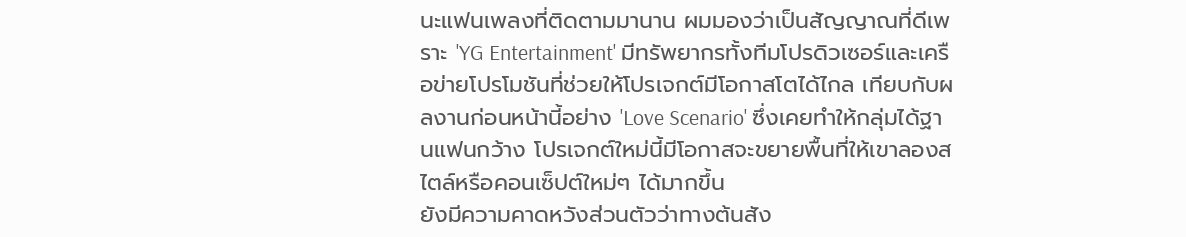นะแฟนเพลงที่ติดตามมานาน ผมมองว่าเป็นสัญญาณที่ดีเพราะ 'YG Entertainment' มีทรัพยากรทั้งทีมโปรดิวเซอร์และเครือข่ายโปรโมชันที่ช่วยให้โปรเจกต์มีโอกาสโตได้ไกล เทียบกับผลงานก่อนหน้านี้อย่าง 'Love Scenario' ซึ่งเคยทำให้กลุ่มได้ฐานแฟนกว้าง โปรเจกต์ใหม่นี้มีโอกาสจะขยายพื้นที่ให้เขาลองสไตล์หรือคอนเซ็ปต์ใหม่ๆ ได้มากขึ้น
ยังมีความคาดหวังส่วนตัวว่าทางต้นสัง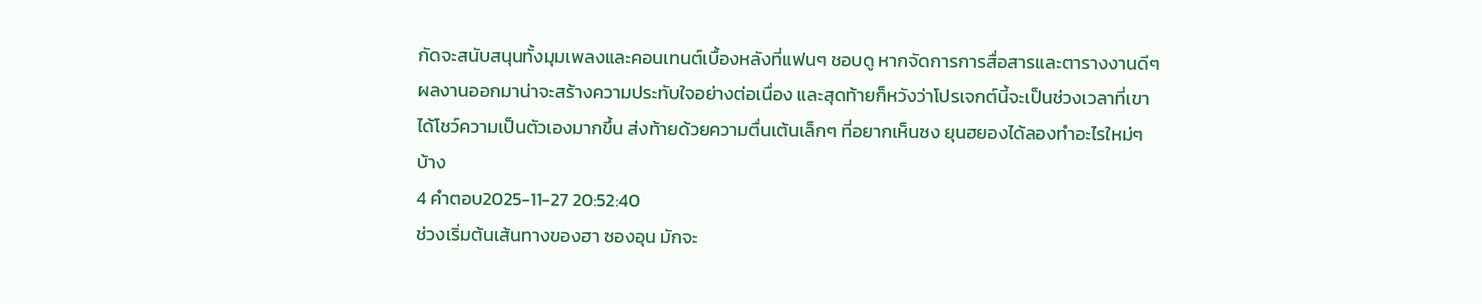กัดจะสนับสนุนทั้งมุมเพลงและคอนเทนต์เบื้องหลังที่แฟนๆ ชอบดู หากจัดการการสื่อสารและตารางงานดีๆ ผลงานออกมาน่าจะสร้างความประทับใจอย่างต่อเนื่อง และสุดท้ายก็หวังว่าโปรเจกต์นี้จะเป็นช่วงเวลาที่เขาได้โชว์ความเป็นตัวเองมากขึ้น ส่งท้ายด้วยความตื่นเต้นเล็กๆ ที่อยากเห็นซง ยุนฮยองได้ลองทำอะไรใหม่ๆ บ้าง
4 คำตอบ2025-11-27 20:52:40
ช่วงเริ่มต้นเส้นทางของฮา ซองอุน มักจะ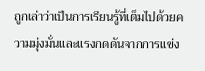ถูกเล่าว่าเป็นการเรียนรู้ที่เต็มไปด้วยความมุ่งมั่นและแรงกดดันจากการแข่ง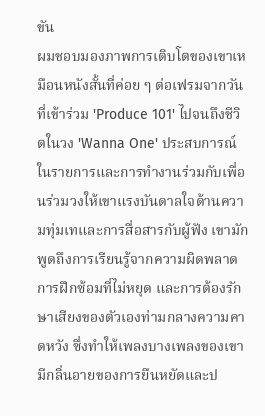ขัน
ผมชอบมองภาพการเติบโตของเขาเหมือนหนังสั้นที่ค่อย ๆ ต่อเฟรมจากวันที่เข้าร่วม 'Produce 101' ไปจนถึงชีวิตในวง 'Wanna One' ประสบการณ์ในรายการและการทำงานร่วมกับเพื่อนร่วมวงให้เขาแรงบันดาลใจด้านความทุ่มเทและการสื่อสารกับผู้ฟัง เขามักพูดถึงการเรียนรู้จากความผิดพลาด การฝึกซ้อมที่ไม่หยุด และการต้องรักษาเสียงของตัวเองท่ามกลางความคาดหวัง ซึ่งทำให้เพลงบางเพลงของเขามีกลิ่นอายของการยืนหยัดและป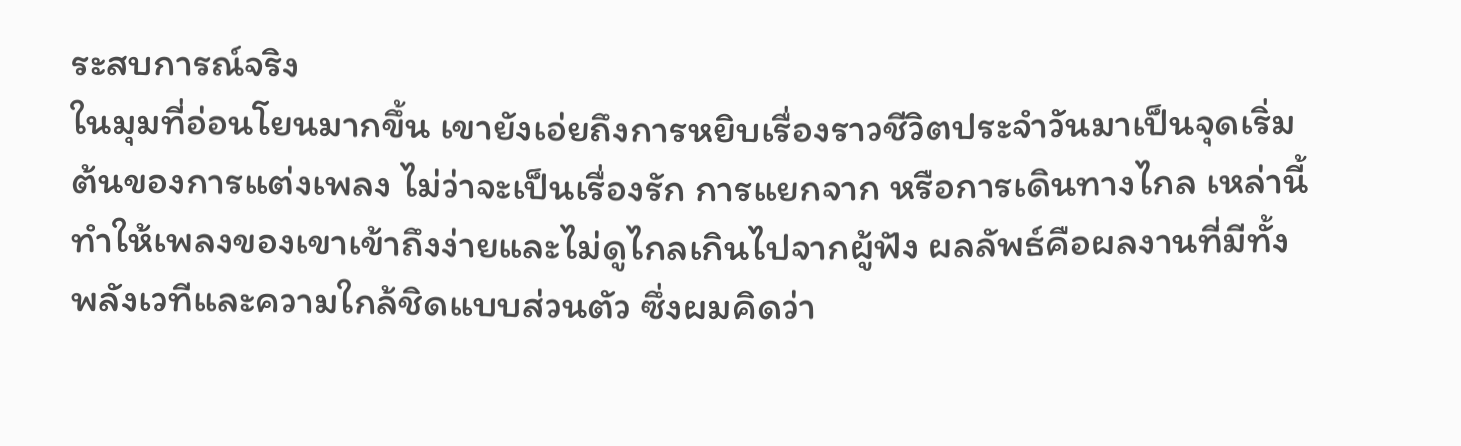ระสบการณ์จริง
ในมุมที่อ่อนโยนมากขึ้น เขายังเอ่ยถึงการหยิบเรื่องราวชีวิตประจำวันมาเป็นจุดเริ่มต้นของการแต่งเพลง ไม่ว่าจะเป็นเรื่องรัก การแยกจาก หรือการเดินทางไกล เหล่านี้ทำให้เพลงของเขาเข้าถึงง่ายและไม่ดูไกลเกินไปจากผู้ฟัง ผลลัพธ์คือผลงานที่มีทั้งพลังเวทีและความใกล้ชิดแบบส่วนตัว ซึ่งผมคิดว่า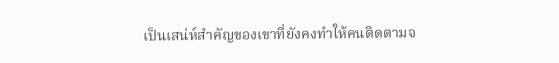เป็นเสน่ห์สำคัญของเขาที่ยังคงทำให้คนติดตามจ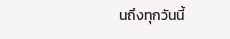นถึงทุกวันนี้